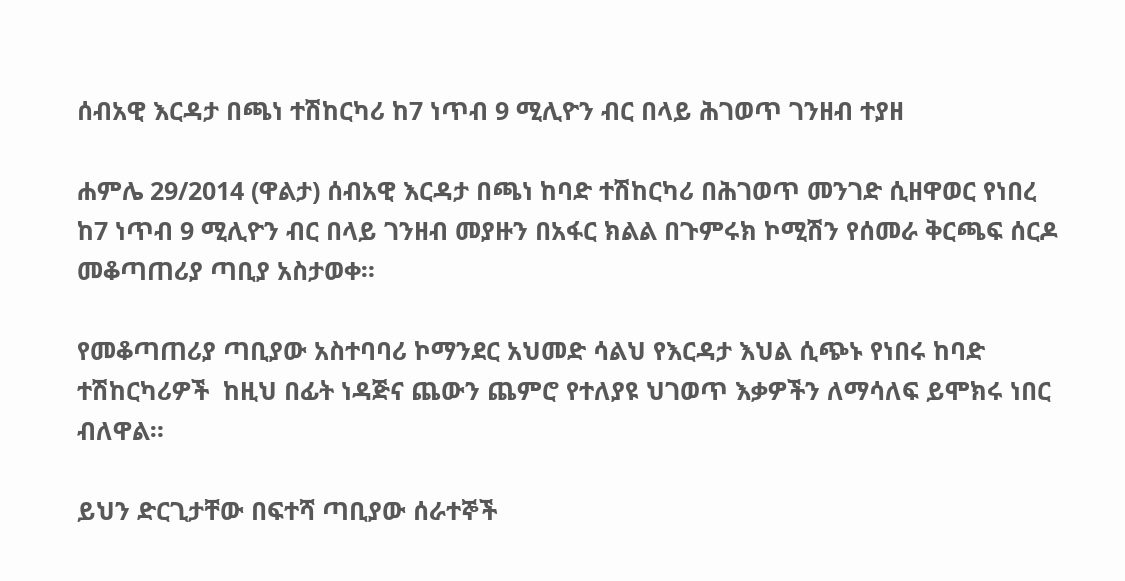ሰብአዊ እርዳታ በጫነ ተሽከርካሪ ከ7 ነጥብ 9 ሚሊዮን ብር በላይ ሕገወጥ ገንዘብ ተያዘ

ሐምሌ 29/2014 (ዋልታ) ሰብአዊ እርዳታ በጫነ ከባድ ተሽከርካሪ በሕገወጥ መንገድ ሲዘዋወር የነበረ ከ7 ነጥብ 9 ሚሊዮን ብር በላይ ገንዘብ መያዙን በአፋር ክልል በጉምሩክ ኮሚሽን የሰመራ ቅርጫፍ ሰርዶ መቆጣጠሪያ ጣቢያ አስታወቀ።

የመቆጣጠሪያ ጣቢያው አስተባባሪ ኮማንደር አህመድ ሳልህ የእርዳታ እህል ሲጭኑ የነበሩ ከባድ ተሽከርካሪዎች  ከዚህ በፊት ነዳጅና ጨውን ጨምሮ የተለያዩ ህገወጥ እቃዎችን ለማሳለፍ ይሞክሩ ነበር ብለዋል።

ይህን ድርጊታቸው በፍተሻ ጣቢያው ሰራተኞች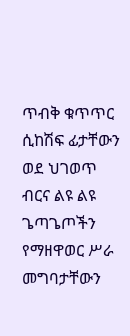ጥብቅ ቁጥጥር ሲከሽፍ ፊታቸውን  ወደ ህገወጥ ብርና ልዩ ልዩ ጌጣጌጦችን የማዘዋወር ሥራ መግባታቸውን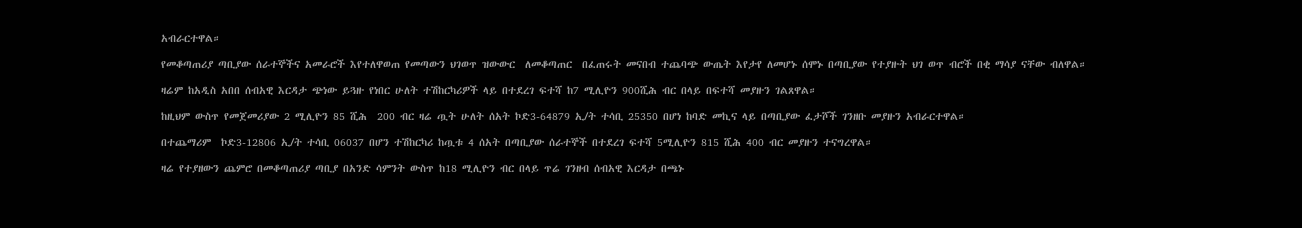አብራርተዋል።

የመቆጣጠሪያ ጣቢያው ሰራተኞችና አመራሮች እየተለዋወጠ የመጣውን ህገወጥ ዝውውር  ለመቆጣጠር  በፈጠሩት መናበብ ተጨባጭ ውጤት እየታየ ለመሆኑ ሰሞኑ በጣቢያው የተያዙት ህገ ወጥ ብሮች በቂ ማሳያ ናቸው ብለዋል።

ዛሬም ከአዲስ አበበ ሰብአዊ እርዳታ ጭነው ይጓዙ የነበር ሁለት ተሽከርካሪዎች ላይ በተደረገ ፍተሻ ከ7 ሚሊዮን 900ሺሕ ብር በላይ በፍተሻ መያዙን ገልጸዋል።

ከዚህም ውስጥ የመጀመሪያው 2 ሚሊዮን 85 ሺሕ  200 ብር ዛሬ ጧት ሁለት ሰአት ኮድ3-64879 ኢ/ት ተሳቢ 25350 በሆነ ከባድ መኪና ላይ በጣቢያው ፈታሾች ገንዘቡ መያዙን አብራርተዋል።

በተጨማሪም  ኮድ3-12806 ኢ/ት ተሳቢ 06037 በሆን ተሽከርካሪ ከጧቱ 4 ሰአት በጣቢያው ሰራተኞች በተደረገ ፍተሻ 5ሚሊዮን 815 ሺሕ 400 ብር መያዙን ተናግረዋል።

ዛሬ የተያዘውን ጨምሮ በመቆጣጠሪያ ጣቢያ በአንድ ሳምንት ውስጥ ከ18 ሚሊዮን ብር በላይ ጥሬ ገንዘብ ሰብአዊ እርዳታ በጫኑ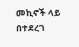መኪኖች ላይ በተደረገ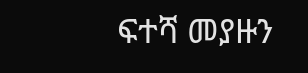ፍተሻ መያዙን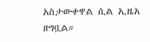አስታውቀዋል ሲል ኢዜአ ዘግቧል።